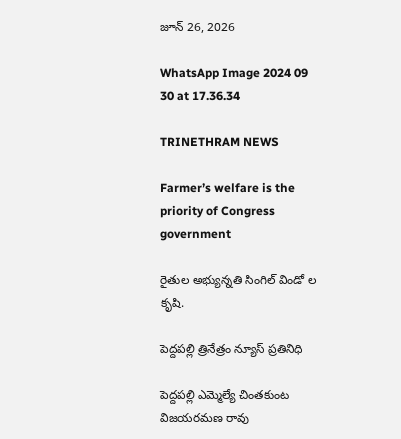జూన్ 26, 2026

WhatsApp Image 2024 09 30 at 17.36.34

TRINETHRAM NEWS

Farmer’s welfare is the priority of Congress government

రైతుల అభ్యున్నతి సింగిల్ విండో ల కృషి.

పెద్దపల్లి త్రినేత్రం న్యూస్ ప్రతినిధి

పెద్దపల్లి ఎమ్మెల్యే చింతకుంట విజయరమణ రావు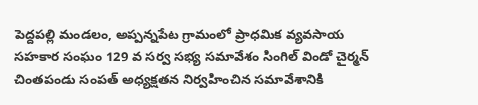పెద్దపల్లి మండలం, అప్పన్నపేట గ్రామంలో ప్రాధమిక వ్యవసాయ సహకార సంఘం 129 వ సర్వ సభ్య సమావేశం సింగిల్ విండో చైర్మన్ చింతపండు సంపత్ అధ్యక్షతన నిర్వహించిన సమావేశానికి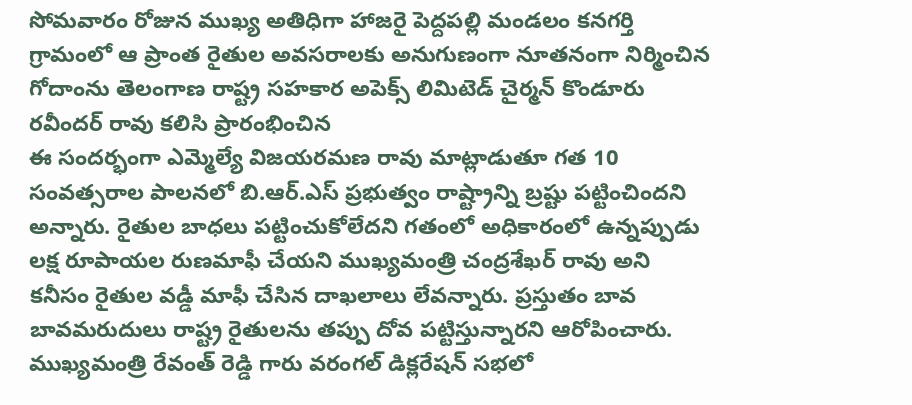సోమవారం రోజున ముఖ్య అతిధిగా హాజరై పెద్దపల్లి మండలం కనగర్తి గ్రామంలో ఆ ప్రాంత రైతుల అవసరాలకు అనుగుణంగా నూతనంగా నిర్మించిన గోదాంను తెలంగాణ రాష్ట్ర సహకార అపెక్స్ లిమిటెడ్ చైర్మన్ కొండూరు రవీందర్ రావు కలిసి ప్రారంభించిన
ఈ సందర్భంగా ఎమ్మెల్యే విజయరమణ రావు మాట్లాడుతూ గత 10 సంవత్సరాల పాలనలో బి.ఆర్.ఎస్ ప్రభుత్వం రాష్ట్రాన్ని బ్రష్టు పట్టించిందని అన్నారు. రైతుల బాధలు పట్టించుకోలేదని గతంలో అధికారంలో ఉన్నప్పుడు లక్ష రూపాయల రుణమాఫీ చేయని ముఖ్యమంత్రి చంద్రశేఖర్ రావు అని కనీసం రైతుల వడ్డీ మాఫీ చేసిన దాఖలాలు లేవన్నారు. ప్రస్తుతం బావ బావమరుదులు రాష్ట్ర రైతులను తప్పు దోవ పట్టిస్తున్నారని ఆరోపించారు. ముఖ్యమంత్రి రేవంత్ రెడ్డి గారు వరంగల్ డిక్లరేషన్ సభలో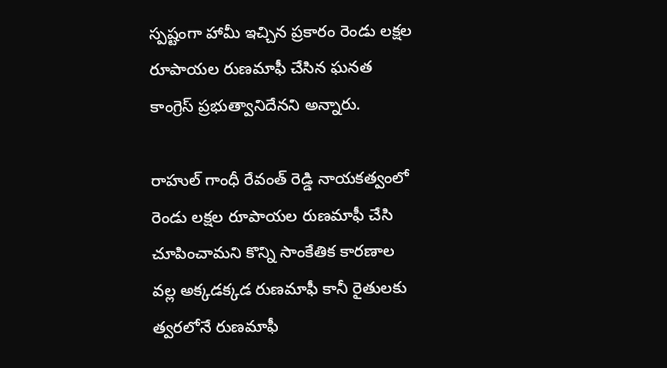స్పష్టంగా హామీ ఇచ్చిన ప్రకారం రెండు లక్షల రూపాయల రుణమాఫీ చేసిన ఘనత కాంగ్రెస్ ప్రభుత్వానిదేనని అన్నారు.

రాహుల్ గాంధీ రేవంత్ రెడ్డి నాయకత్వంలో రెండు లక్షల రూపాయల రుణమాఫీ చేసి చూపించామని కొన్ని సాంకేతిక కారణాల వల్ల అక్కడక్కడ రుణమాఫీ కానీ రైతులకు త్వరలోనే రుణమాఫీ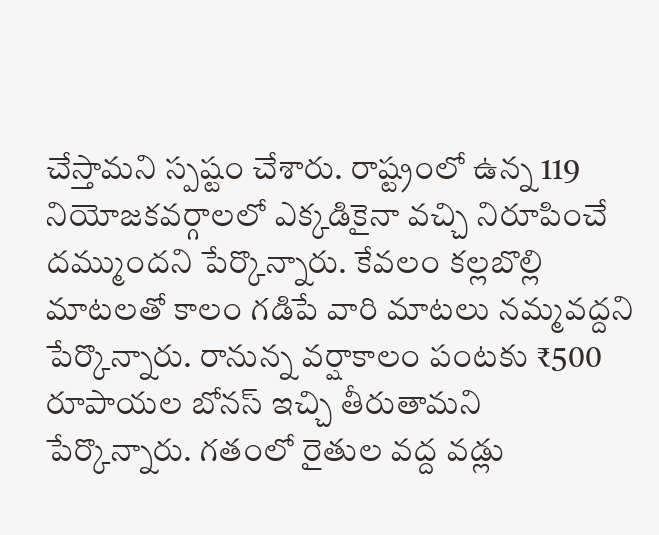చేస్తామని స్పష్టం చేశారు. రాష్ట్రంలో ఉన్న 119 నియోజకవర్గాలలో ఎక్కడికైనా వచ్చి నిరూపించే దమ్ముందని పేర్కొన్నారు. కేవలం కల్లబొల్లి మాటలతో కాలం గడిపే వారి మాటలు నమ్మవద్దని పేర్కొన్నారు. రానున్న వర్షాకాలం పంటకు ₹500 రూపాయల బోనస్ ఇచ్చి తీరుతామని పేర్కొన్నారు. గతంలో రైతుల వద్ద వడ్లు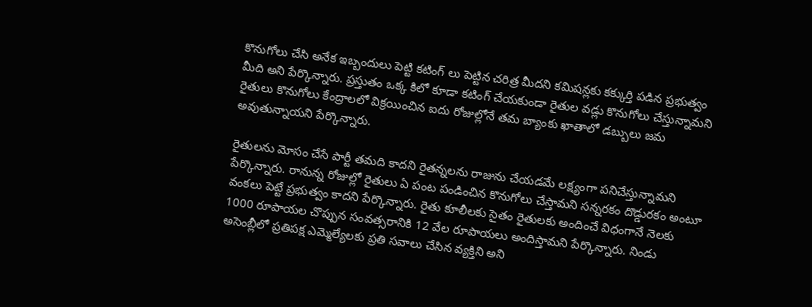కొనుగోలు చేసి అనేక ఇబ్బందులు పెట్టి కటింగ్ లు పెట్టిన చరిత్ర మీదని కమిషన్లకు కక్కుర్తి పడిన ప్రభుత్వం మీది అని పేర్కొన్నారు. ప్రస్తుతం ఒక్క కిలో కూడా కటింగ్ చేయకుండా రైతుల వడ్లు కొనుగోలు చేస్తున్నామని రైతులు కొనుగోలు కేంద్రాలలో విక్రయించిన ఐదు రోజుల్లోనే తమ బ్యాంకు ఖాతాలో డబ్బులు జమ అవుతున్నాయని పేర్కొన్నారు.

రైతులను మోసం చేసే పార్టీ తమది కాదని రైతన్నలను రాజును చేయడమే లక్ష్యంగా పనిచేస్తున్నామని పేర్కొన్నారు. రానున్న రోజుల్లో రైతులు ఏ పంట పండించిన కొనుగోలు చేస్తామని సన్నరకం దొడ్డురకం అంటూ వంకలు పెట్టే ప్రభుత్వం కాదని పేర్కొన్నారు. రైతు కూలీలకు సైతం రైతులకు అందించే విధంగానే నెలకు 1000 రూపాయల చొప్పున సంవత్సరానికి 12 వేల రూపాయలు అందిస్తామని పేర్కొన్నారు. నిండు అసెంబ్లీలో ప్రతిపక్ష ఎమ్మెల్యేలకు ప్రతి సవాలు చేసిన వ్యక్తిని అని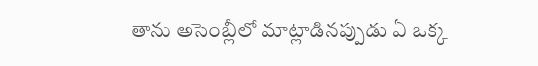తాను అసెంబ్లీలో మాట్లాడినప్పుడు ఏ ఒక్క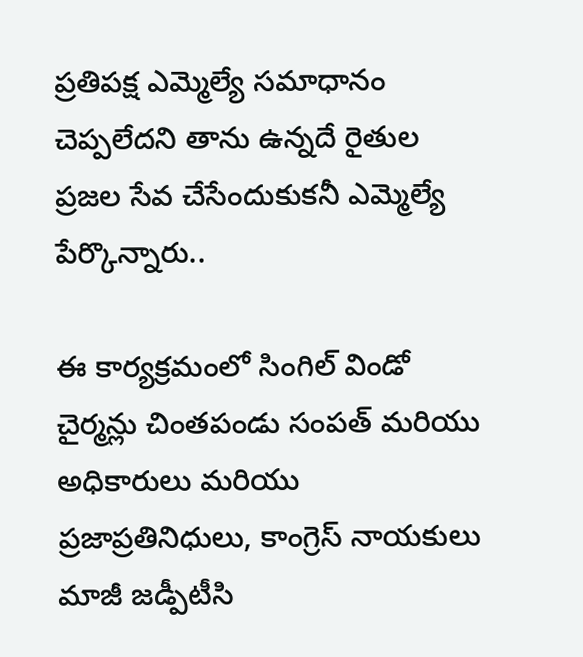ప్రతిపక్ష ఎమ్మెల్యే సమాధానం చెప్పలేదని తాను ఉన్నదే రైతుల ప్రజల సేవ చేసేందుకుకనీ ఎమ్మెల్యే పేర్కొన్నారు..

ఈ కార్యక్రమంలో సింగిల్ విండో చైర్మన్లు చింతపండు సంపత్ మరియు అధికారులు మరియు ప్రజాప్రతినిధులు, కాంగ్రెస్ నాయకులు మాజీ జడ్పీటీసి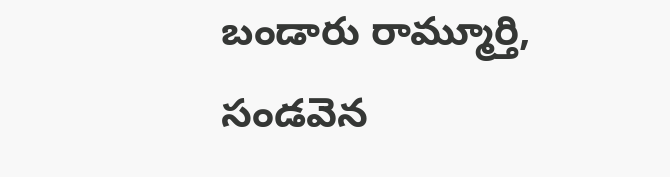బండారు రామ్మూర్తి, సండవెన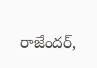రాజేందర్,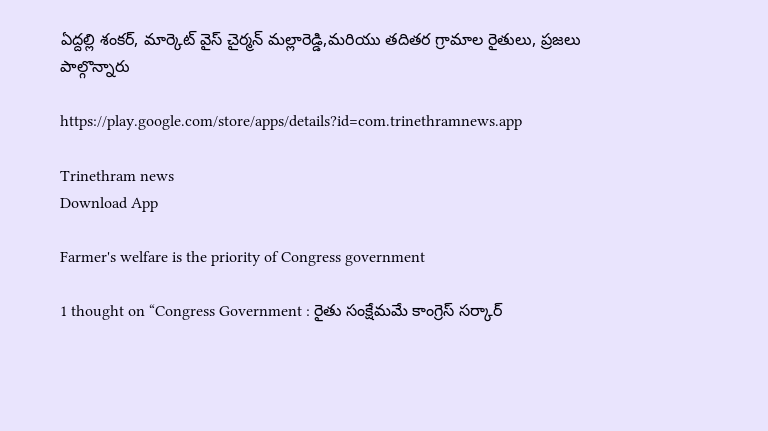ఏద్దల్లి శంకర్, మార్కెట్ వైస్ చైర్మన్ మల్లారెడ్డి,మరియు తదితర గ్రామాల రైతులు, ప్రజలు పాల్గొన్నారు

https://play.google.com/store/apps/details?id=com.trinethramnews.app

Trinethram news
Download App

Farmer's welfare is the priority of Congress government

1 thought on “Congress Government : రైతు సంక్షేమమే కాంగ్రెస్ సర్కార్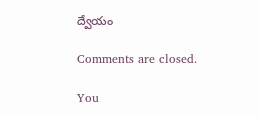ద్వేయం

Comments are closed.

You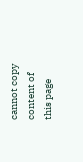cannot copy content of this page